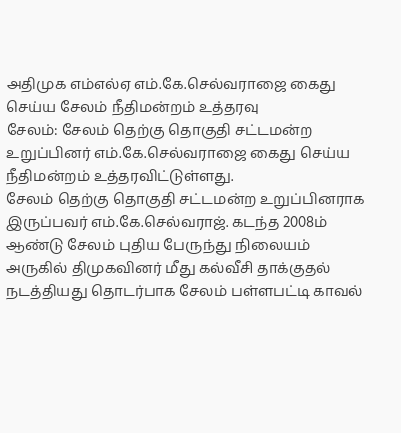அதிமுக எம்எல்ஏ எம்.கே.செல்வராஜை கைது செய்ய சேலம் நீதிமன்றம் உத்தரவு
சேலம்: சேலம் தெற்கு தொகுதி சட்டமன்ற உறுப்பினர் எம்.கே.செல்வராஜை கைது செய்ய நீதிமன்றம் உத்தரவிட்டுள்ளது.
சேலம் தெற்கு தொகுதி சட்டமன்ற உறுப்பினராக இருப்பவர் எம்.கே.செல்வராஜ். கடந்த 2008ம் ஆண்டு சேலம் புதிய பேருந்து நிலையம் அருகில் திமுகவினர் மீது கல்வீசி தாக்குதல் நடத்தியது தொடர்பாக சேலம் பள்ளபட்டி காவல்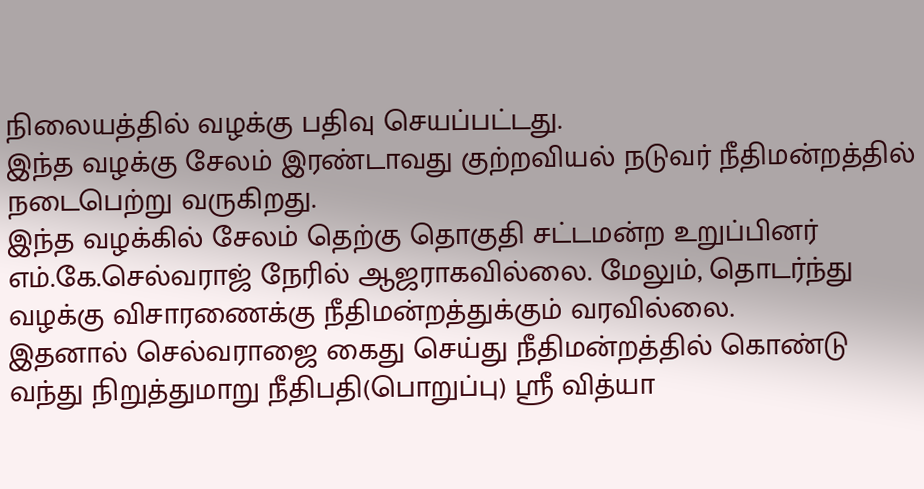நிலையத்தில் வழக்கு பதிவு செயப்பட்டது.
இந்த வழக்கு சேலம் இரண்டாவது குற்றவியல் நடுவர் நீதிமன்றத்தில் நடைபெற்று வருகிறது.
இந்த வழக்கில் சேலம் தெற்கு தொகுதி சட்டமன்ற உறுப்பினர் எம்.கே.செல்வராஜ் நேரில் ஆஜராகவில்லை. மேலும், தொடர்ந்து வழக்கு விசாரணைக்கு நீதிமன்றத்துக்கும் வரவில்லை.
இதனால் செல்வராஜை கைது செய்து நீதிமன்றத்தில் கொண்டு வந்து நிறுத்துமாறு நீதிபதி(பொறுப்பு) ஸ்ரீ வித்யா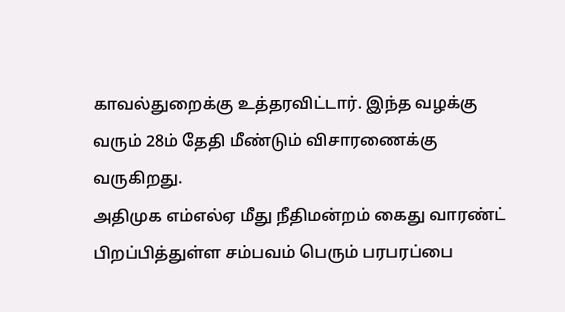காவல்துறைக்கு உத்தரவிட்டார். இந்த வழக்கு வரும் 28ம் தேதி மீண்டும் விசாரணைக்கு வருகிறது.
அதிமுக எம்எல்ஏ மீது நீதிமன்றம் கைது வாரண்ட் பிறப்பித்துள்ள சம்பவம் பெரும் பரபரப்பை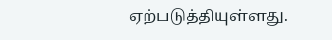ஏற்படுத்தியுள்ளது.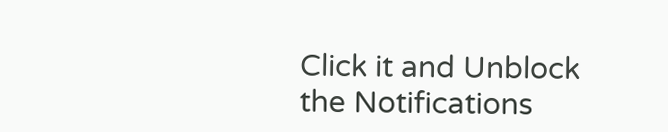Click it and Unblock the Notifications